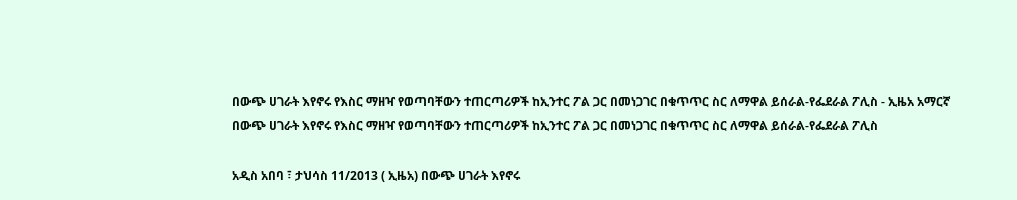በውጭ ሀገራት እየኖሩ የእስር ማዘዣ የወጣባቸውን ተጠርጣሪዎች ከኢንተር ፖል ጋር በመነጋገር በቁጥጥር ስር ለማዋል ይሰራል-የፌደራል ፖሊስ - ኢዜአ አማርኛ
በውጭ ሀገራት እየኖሩ የእስር ማዘዣ የወጣባቸውን ተጠርጣሪዎች ከኢንተር ፖል ጋር በመነጋገር በቁጥጥር ስር ለማዋል ይሰራል-የፌደራል ፖሊስ

አዲስ አበባ ፣ ታህሳስ 11/2013 ( ኢዜአ) በውጭ ሀገራት እየኖሩ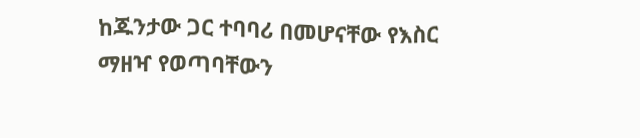ከጁንታው ጋር ተባባሪ በመሆናቸው የእስር ማዘዣ የወጣባቸውን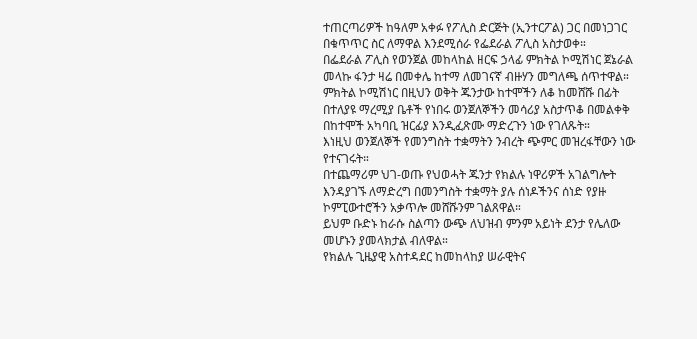ተጠርጣሪዎች ከዓለም አቀፉ የፖሊስ ድርጅት (ኢንተርፖል) ጋር በመነጋገር በቁጥጥር ስር ለማዋል እንደሚሰራ የፌደራል ፖሊስ አስታወቀ።
በፌደራል ፖሊስ የወንጀል መከላከል ዘርፍ ኃላፊ ምክትል ኮሚሽነር ጀኔራል መላኩ ፋንታ ዛሬ በመቀሌ ከተማ ለመገናኛ ብዙሃን መግለጫ ሰጥተዋል።
ምክትል ኮሚሽነር በዚህን ወቅት ጁንታው ከተሞችን ለቆ ከመሸሹ በፊት በተለያዩ ማረሚያ ቤቶች የነበሩ ወንጀለኞችን መሳሪያ አስታጥቆ በመልቀቅ በከተሞች አካባቢ ዝርፊያ እንዲፈጽሙ ማድረጉን ነው የገለጹት።
እነዚህ ወንጀለኞች የመንግስት ተቋማትን ንብረት ጭምር መዝረፋቸውን ነው የተናገሩት።
በተጨማሪም ህገ-ወጡ የህወሓት ጁንታ የክልሉ ነዋሪዎች አገልግሎት እንዳያገኙ ለማድረግ በመንግስት ተቋማት ያሉ ሰነዶችንና ሰነድ የያዙ ኮምፒውተሮችን አቃጥሎ መሸሹንም ገልጸዋል።
ይህም ቡድኑ ከራሱ ስልጣን ውጭ ለህዝብ ምንም አይነት ደንታ የሌለው መሆኑን ያመላክታል ብለዋል።
የክልሉ ጊዜያዊ አስተዳደር ከመከላከያ ሠራዊትና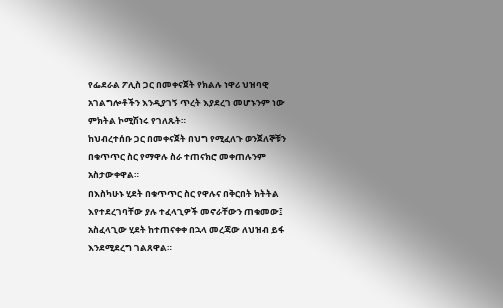የፌደራል ፖሊስ ጋር በመቀናጀት የክልሉ ነዋሪ ህዝባዊ አገልግሎቶችን እንዲያገኝ ጥረት እያደረገ መሆኑንም ነው ምክትል ኮሚሽነሩ የገለጹት።
ከህብረተሰቡ ጋር በመቀናጀት በህግ የሚፈለጉ ወንጀለኞቹን በቁጥጥር ስር የማዋሉ ስራ ተጠናክሮ መቀጠሉንም አስታውቀዋል።
በእስካሁኑ ሂደት በቁጥጥር ስር የዋሉና በቅርበት ክትትል እየተደረገባቸው ያሉ ተፈላጊዎች መኖራቸውን ጠቁመው፤ አስፈላጊው ሂደት ከተጠናቀቀ በኋላ መረጃው ለህዝብ ይፋ እንደሚደረግ ገልጸዋል።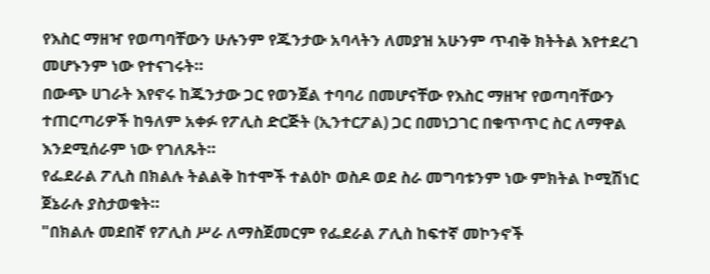የእስር ማዘዣ የወጣባቸውን ሁሉንም የጁንታው አባላትን ለመያዝ አሁንም ጥብቅ ክትትል እየተደረገ መሆኑንም ነው የተናገሩት።
በውጭ ሀገራት እየኖሩ ከጁንታው ጋር የወንጀል ተባባሪ በመሆናቸው የእስር ማዘዣ የወጣባቸውን ተጠርጣሪዎች ከዓለም አቀፉ የፖሊስ ድርጅት (ኢንተርፖል) ጋር በመነጋገር በቁጥጥር ስር ለማዋል እንደሚሰራም ነው የገለጹት።
የፌደራል ፖሊስ በክልሉ ትልልቅ ከተሞች ተልዕኮ ወስዶ ወደ ስራ መግባቱንም ነው ምክትል ኮሚሽነር ጀኔራሉ ያስታወቁት።
"በክልሉ መደበኛ የፖሊስ ሥራ ለማስጀመርም የፌደራል ፖሊስ ከፍተኛ መኮንኖች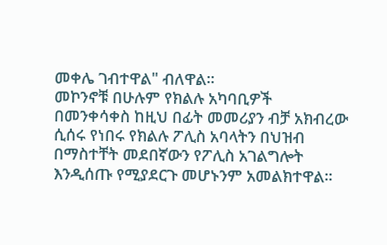መቀሌ ገብተዋል" ብለዋል።
መኮንኖቹ በሁሉም የክልሉ አካባቢዎች በመንቀሳቀስ ከዚህ በፊት መመሪያን ብቻ አክብረው ሲሰሩ የነበሩ የክልሉ ፖሊስ አባላትን በህዝብ በማስተቸት መደበኛውን የፖሊስ አገልግሎት እንዲሰጡ የሚያደርጉ መሆኑንም አመልክተዋል።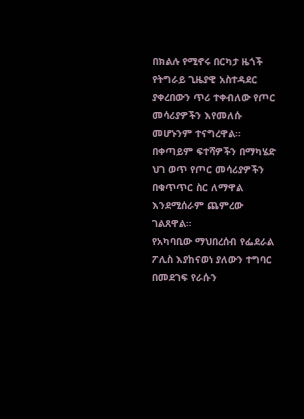በክልሉ የሚኖሩ በርካታ ዜጎች የትግራይ ጊዜያዊ አስተዳደር ያቀረበውን ጥሪ ተቀብለው የጦር መሳሪያዎችን እየመለሱ መሆኑንም ተናግረዋል።
በቀጣይም ፍተሻዎችን በማካሄድ ህገ ወጥ የጦር መሳሪያዎችን በቁጥጥር ስር ለማዋል እንደሚሰራም ጨምረው ገልጸዋል።
የአካባቢው ማህበረሰብ የፌደራል ፖሊስ እያከናወነ ያለውን ተግባር በመደገፍ የራሱን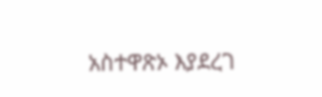አስተዋጽኦ እያደረገ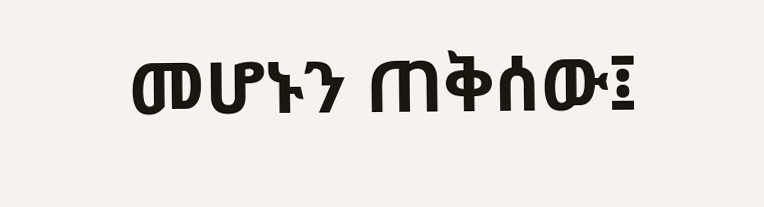መሆኑን ጠቅሰው፤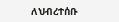ለህብረተሰቡ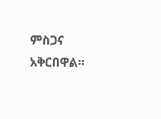ምስጋና አቅርበዋል።